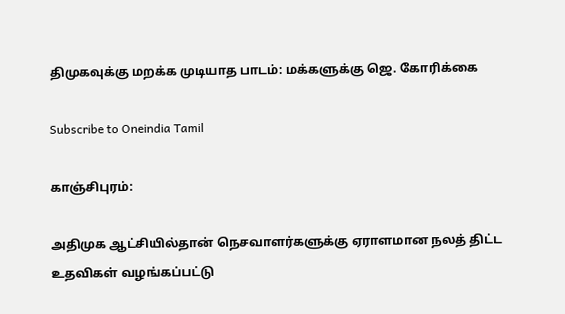திமுகவுக்கு மறக்க முடியாத பாடம்: மக்களுக்கு ஜெ. கோரிக்கை

Subscribe to Oneindia Tamil

காஞ்சிபுரம்:

அதிமுக ஆட்சியில்தான் நெசவாளர்களுக்கு ஏராளமான நலத் திட்ட உதவிகள் வழங்கப்பட்டு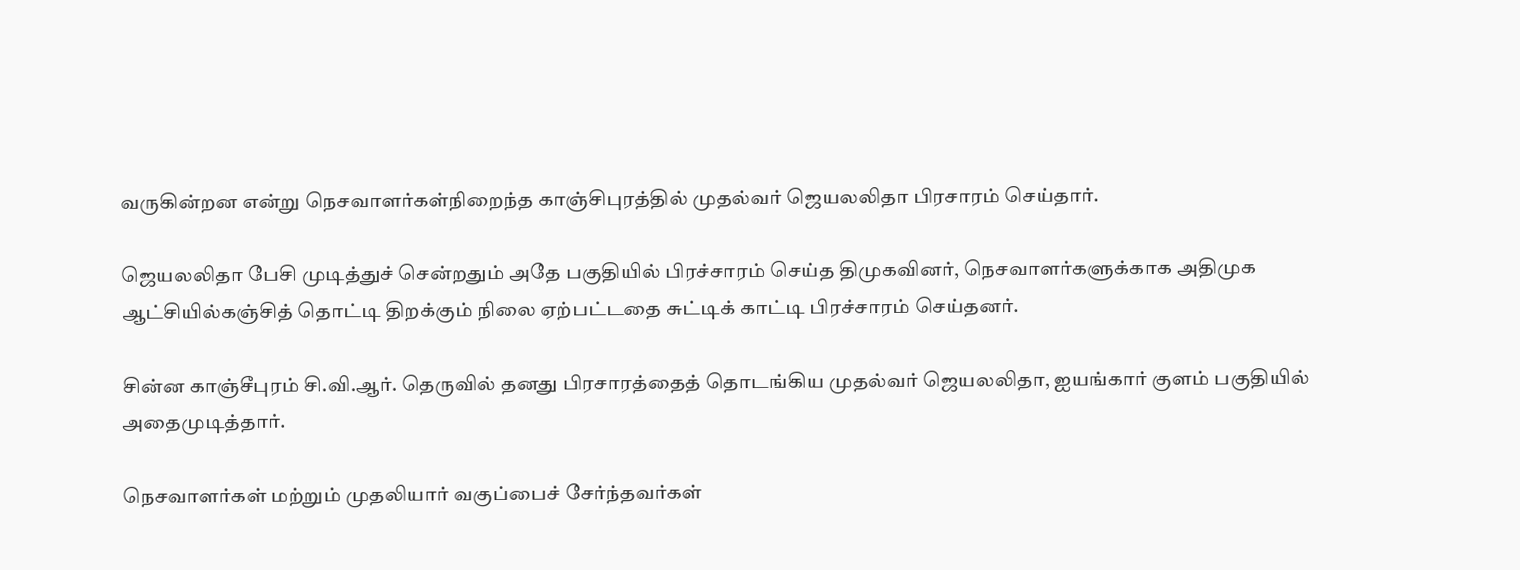வருகின்றன என்று நெசவாளர்கள்நிறைந்த காஞ்சிபுரத்தில் முதல்வர் ஜெயலலிதா பிரசாரம் செய்தார்.

ஜெயலலிதா பேசி முடித்துச் சென்றதும் அதே பகுதியில் பிரச்சாரம் செய்த திமுகவினர், நெசவாளர்களுக்காக அதிமுக ஆட்சியில்கஞ்சித் தொட்டி திறக்கும் நிலை ஏற்பட்டதை சுட்டிக் காட்டி பிரச்சாரம் செய்தனர்.

சின்ன காஞ்சீபுரம் சி.வி.ஆர். தெருவில் தனது பிரசாரத்தைத் தொடங்கிய முதல்வர் ஜெயலலிதா, ஐயங்கார் குளம் பகுதியில் அதைமுடித்தார்.

நெசவாளர்கள் மற்றும் முதலியார் வகுப்பைச் சேர்ந்தவர்கள்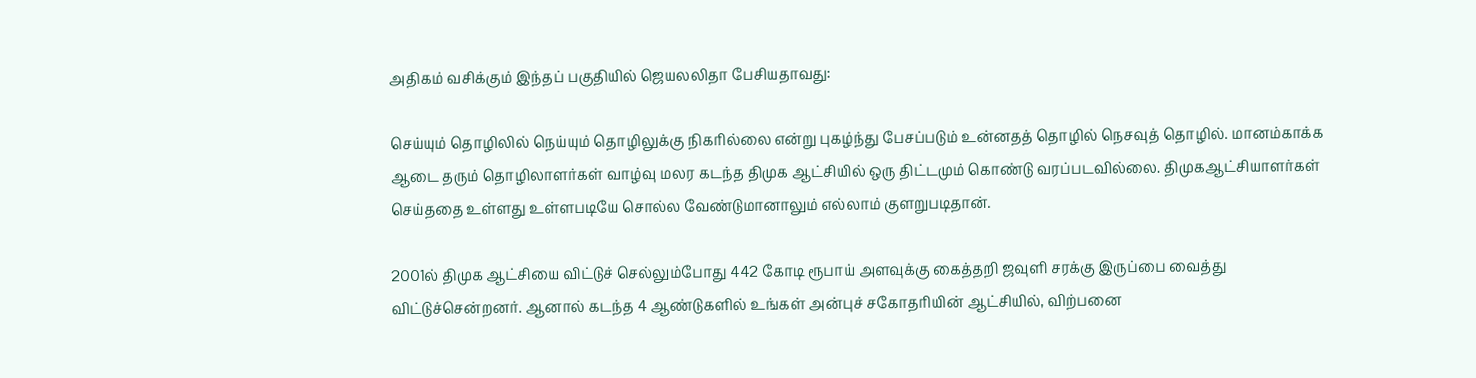அதிகம் வசிக்கும் இந்தப் பகுதியில் ஜெயலலிதா பேசியதாவது:

செய்யும் தொழிலில் நெய்யும் தொழிலுக்கு நிகரில்லை என்று புகழ்ந்து பேசப்படும் உன்னதத் தொழில் நெசவுத் தொழில். மானம்காக்க ஆடை தரும் தொழிலாளர்கள் வாழ்வு மலர கடந்த திமுக ஆட்சியில் ஒரு திட்டமும் கொண்டு வரப்படவில்லை. திமுகஆட்சியாளர்கள் செய்ததை உள்ளது உள்ளபடியே சொல்ல வேண்டுமானாலும் எல்லாம் குளறுபடிதான்.

2001ல் திமுக ஆட்சியை விட்டுச் செல்லும்போது 442 கோடி ரூபாய் அளவுக்கு கைத்தறி ஜவுளி சரக்கு இருப்பை வைத்து விட்டுச்சென்றனர். ஆனால் கடந்த 4 ஆண்டுகளில் உங்கள் அன்புச் சகோதரியின் ஆட்சியில், விற்பனை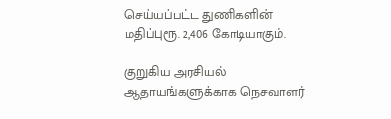செய்யப்பட்ட துணிகளின் மதிப்புரூ. 2,406 கோடியாகும்.

குறுகிய அரசியல் ஆதாயங்களுக்காக நெசவாளர்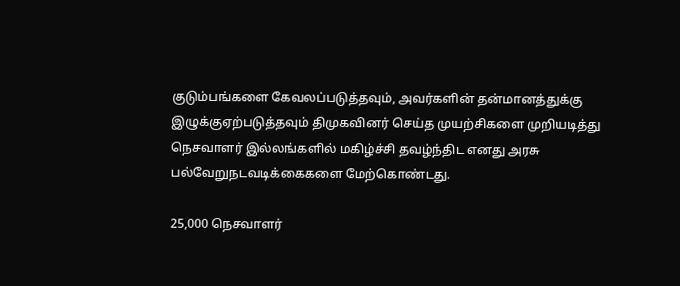குடும்பங்களை கேவலப்படுத்தவும், அவர்களின் தன்மானத்துக்கு இழுக்குஏற்படுத்தவும் திமுகவினர் செய்த முயற்சிகளை முறியடித்து நெசவாளர் இல்லங்களில் மகிழ்ச்சி தவழ்ந்திட எனது அரசு பல்வேறுநடவடிக்கைகளை மேற்கொண்டது.

25,000 நெசவாளர்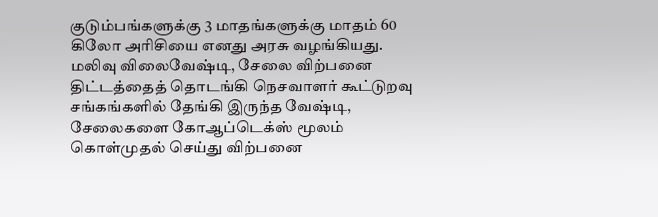குடும்பங்களுக்கு 3 மாதங்களுக்கு மாதம் 60 கிலோ அரிசியை எனது அரசு வழங்கியது. மலிவு விலைவேஷ்டி, சேலை விற்பனை திட்டத்தைத் தொடங்கி நெசவாளர் கூட்டுறவு சங்கங்களில் தேங்கி இருந்த வேஷ்டி, சேலைகளை கோஆப்டெக்ஸ் மூலம் கொள்முதல் செய்து விற்பனை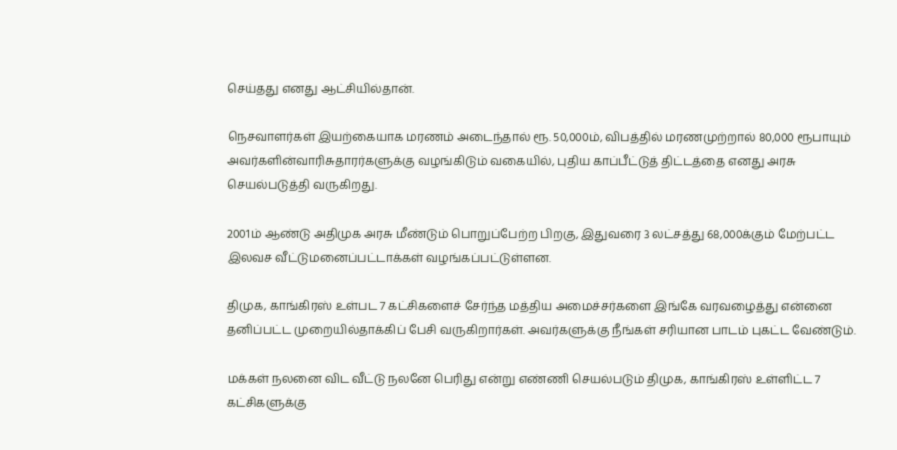செய்தது எனது ஆட்சியில்தான்.

நெசவாளர்கள் இயற்கையாக மரணம் அடைந்தால் ரூ. 50,000ம், விபத்தில் மரணமுற்றால் 80,000 ரூபாயும் அவர்களின்வாரிசுதாரர்களுக்கு வழங்கிடும் வகையில், புதிய காப்பீட்டுத் திட்டத்தை எனது அரசு செயல்படுத்தி வருகிறது.

2001ம் ஆண்டு அதிமுக அரசு மீண்டும் பொறுப்பேற்ற பிறகு, இதுவரை 3 லட்சத்து 68,000க்கும் மேற்பட்ட இலவச வீட்டுமனைப்பட்டாக்கள் வழங்கப்பட்டுள்ளன.

திமுக, காங்கிரஸ் உள்பட 7 கட்சிகளைச் சேர்ந்த மத்திய அமைச்சர்களை இங்கே வரவழைத்து என்னை தனிப்பட்ட முறையில்தாக்கிப் பேசி வருகிறார்கள். அவர்களுக்கு நீங்கள் சரியான பாடம் புகட்ட வேண்டும்.

மக்கள் நலனை விட வீட்டு நலனே பெரிது என்று எண்ணி செயல்படும் திமுக, காங்கிரஸ் உள்ளிட்ட 7 கட்சிகளுக்கு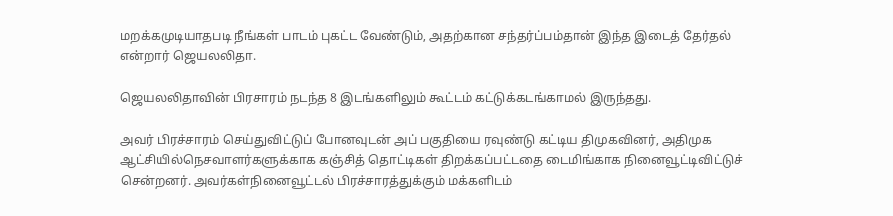மறக்கமுடியாதபடி நீங்கள் பாடம் புகட்ட வேண்டும், அதற்கான சந்தர்ப்பம்தான் இந்த இடைத் தேர்தல் என்றார் ஜெயலலிதா.

ஜெயலலிதாவின் பிரசாரம் நடந்த 8 இடங்களிலும் கூட்டம் கட்டுக்கடங்காமல் இருந்தது.

அவர் பிரச்சாரம் செய்துவிட்டுப் போனவுடன் அப் பகுதியை ரவுண்டு கட்டிய திமுகவினர், அதிமுக ஆட்சியில்நெசவாளர்களுக்காக கஞ்சித் தொட்டிகள் திறக்கப்பட்டதை டைமிங்காக நினைவூட்டிவிட்டுச் சென்றனர். அவர்கள்நினைவூட்டல் பிரச்சாரத்துக்கும் மக்களிடம்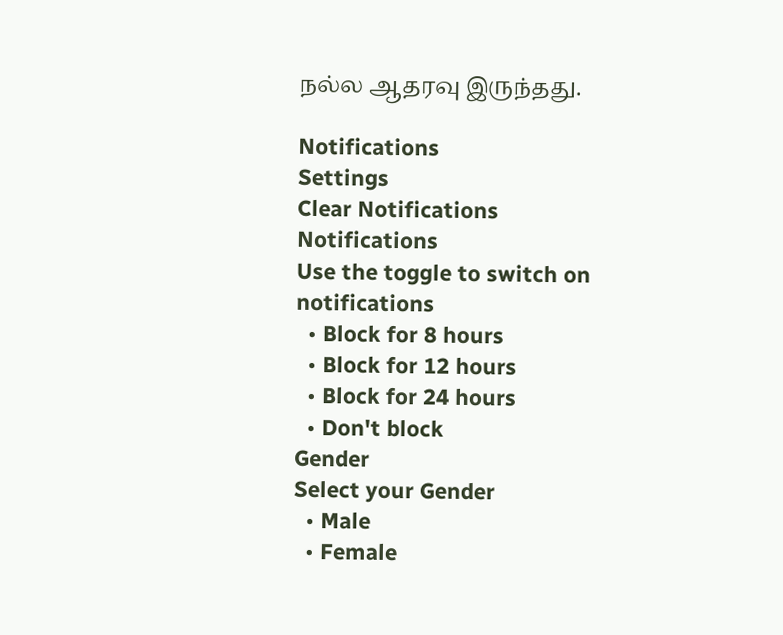நல்ல ஆதரவு இருந்தது.

Notifications
Settings
Clear Notifications
Notifications
Use the toggle to switch on notifications
  • Block for 8 hours
  • Block for 12 hours
  • Block for 24 hours
  • Don't block
Gender
Select your Gender
  • Male
  • Female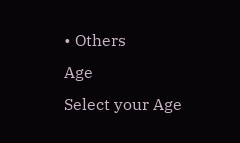• Others
Age
Select your Age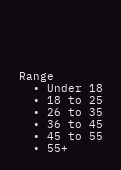Range
  • Under 18
  • 18 to 25
  • 26 to 35
  • 36 to 45
  • 45 to 55
  • 55+